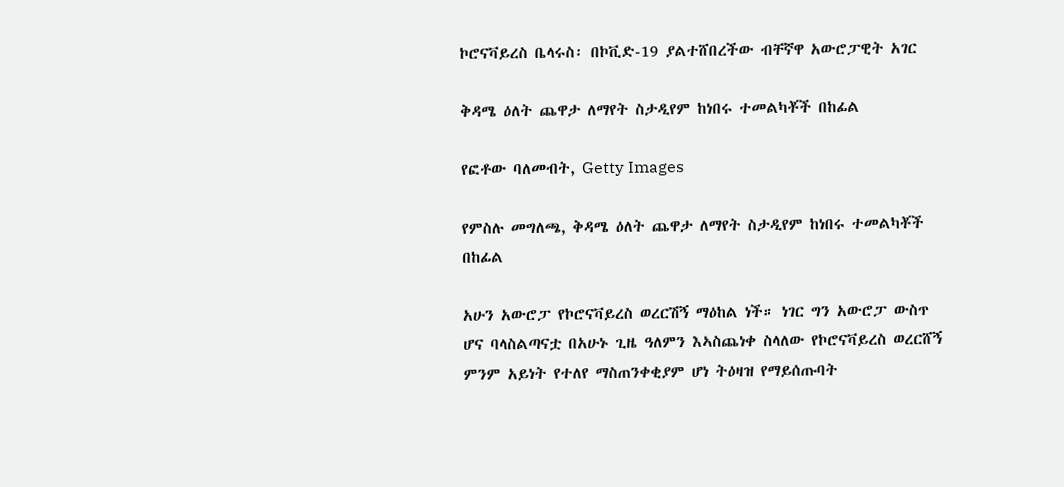ኮሮናቫይረስ ቤላሩስ፡ በኮቪድ-19 ያልተሸበረችው ብቸኛዋ አውሮፓዊት አገር

ቅዳሜ ዕለት ጨዋታ ለማየት ስታዲየም ከነበሩ ተመልካቾች በከፊል

የፎቶው ባለመብት, Getty Images

የምስሉ መግለጫ, ቅዳሜ ዕለት ጨዋታ ለማየት ስታዲየም ከነበሩ ተመልካቾች በከፊል

አሁን አውሮፓ የኮሮናቫይረስ ወረርሽኝ ማዕከል ነች። ነገር ግን አውሮፓ ውስጥ ሆና ባላስልጣናቷ በአሁኑ ጊዜ ዓለምን እኣስጨነቀ ስላለው የኮሮናቫይረስ ወረርሸኝ ምንም አይነት የተለየ ማስጠንቀቂያም ሆነ ትዕዛዝ የማይሰጡባት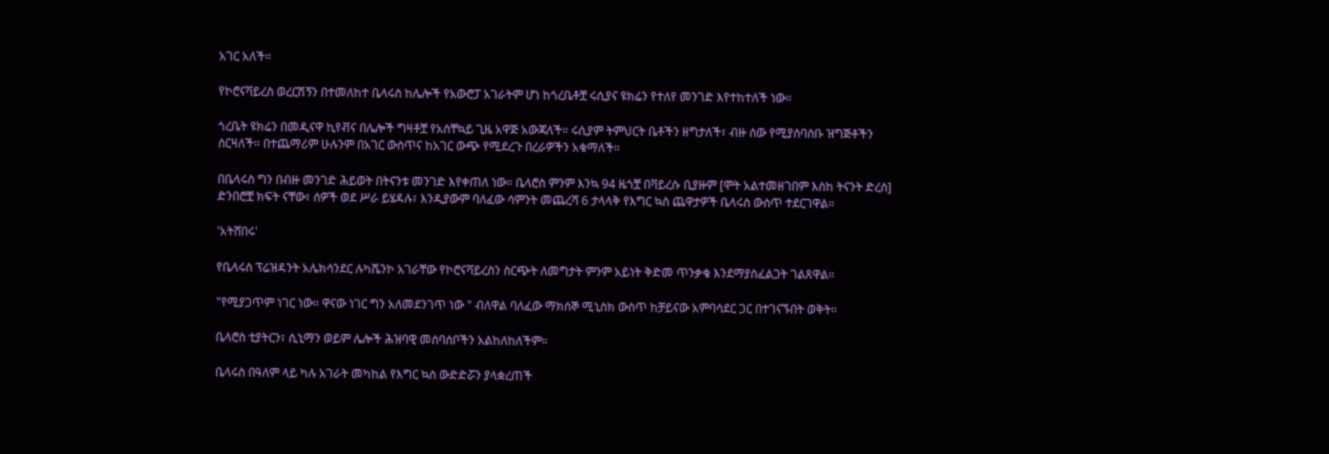አገር አለች።

የኮሮናቫይረስ ወረርሽኝን በተመለከተ ቤላሩስ ከሌሎች የአውሮፓ አገራትም ሆነ ከጎረቤቶቿ ሩሲያና ዩክሬን የተለየ መንገድ እየተከተለች ነው።

ጎረቤት ዩክሬን በመዲናዋ ኪየቭና በሌሎች ግዛቶቿ የአስቸኳይ ጊዜ አዋጅ አውጃለች። ሩሲያም ትምህርት ቤቶችን ዘግታለች፣ ብዙ ሰው የሚያሰባስቡ ዝግጅቶችን ሰርዛለች። በተጨማሪም ሁሉንም በአገር ውስጥና ከአገር ውጭ የሚደረጉ በረራዎችን አቁማለች።

በቤላሩስ ግን በብዙ መንገድ ሕይወት በትናንቱ መንገድ እየቀጠለ ነው። ቤላሮስ ምንም እንኳ 94 ዜጎቿ በቫይረሱ ቢያዙም [ሞት አልተመዘገበም እስከ ትናንት ድረስ] ድንበሮቿ ክፍት ናቸው፣ ሰዎች ወደ ሥራ ይሄዳሉ፣ እንዲያውም ባለፈው ሳምንት መጨረሻ 6 ታላላቅ የእግር ኳስ ጨዋታዎች ቤላሩስ ውስጥ ተደርገዋል።

'አትሸበሩ'

የቤላሩስ ፕሬዝዳንት አሌክሳንደር ሉካሼንኮ አገራቸው የኮሮናቫይረስን ስርጭት ለመግታት ምንም አይነት ቅድመ ጥንቃቄ እንደማያስፈልጋት ገልጸዋል።

"የሚያጋጥም ነገር ነው። ዋናው ነገር ግን አለመደንገጥ ነው " ብለዋል ባለፈው ማክሰኞ ሚኒስክ ውስጥ ከቻይናው አምባሳደር ጋር በተገናኙበት ወቅት።

ቤላሮስ ቲያትርን፣ ሲኒማን ወይም ሌሎች ሕዝባዊ መሰባሰቦችን አልከለከለችም።

ቤላሩስ በዓለም ላይ ካሉ አገራት መካከል የእግር ኳስ ውድድሯን ያላቋረጠች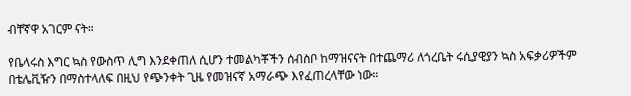ብቸኛዋ አገርም ናት።

የቤላሩስ እግር ኳስ የውስጥ ሊግ እንደቀጠለ ሲሆን ተመልካቾችን ሰብስቦ ከማዝናናት በተጨማሪ ለጎረቤት ሩሲያዊያን ኳስ አፍቃሪዎችም በቴሌቪዥን በማስተላለፍ በዚህ የጭንቀት ጊዜ የመዝናኛ አማራጭ እየፈጠረላቸው ነው።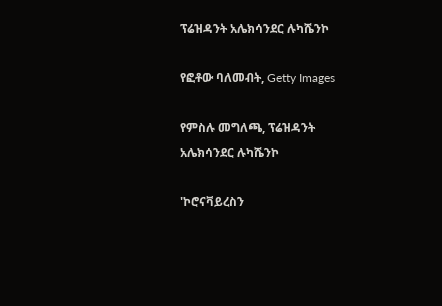ፕሬዝዳንት አሌክሳንደር ሉካሼንኮ

የፎቶው ባለመብት, Getty Images

የምስሉ መግለጫ, ፕሬዝዳንት አሌክሳንደር ሉካሼንኮ

'ኮሮናቫይረስን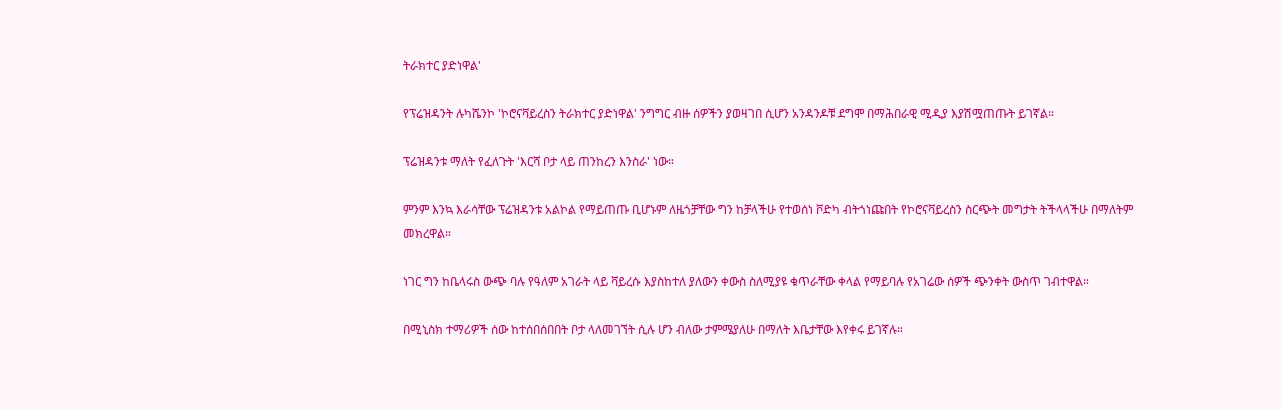ትራክተር ያድነዋል'

የፕሬዝዳንት ሉካሼንኮ 'ኮሮናቫይረስን ትራክተር ያድነዋል' ንግግር ብዙ ሰዎችን ያወዛገበ ሲሆን አንዳንዶቹ ደግሞ በማሕበራዊ ሚዲያ እያሽሟጠጡት ይገኛል።

ፕሬዝዳንቱ ማለት የፈለጉት 'እርሻ ቦታ ላይ ጠንከረን እንስራ' ነው።

ምንም እንኳ እራሳቸው ፕሬዝዳንቱ አልኮል የማይጠጡ ቢሆኑም ለዜጎቻቸው ግን ከቻላችሁ የተወሰነ ቮድካ ብትጎነጩበት የኮሮናቫይረስን ስርጭት መግታት ትችላላችሁ በማለትም መክረዋል።

ነገር ግን ከቤላሩስ ውጭ ባሉ የዓለም አገራት ላይ ቫይረሱ እያስከተለ ያለውን ቀውስ ስለሚያዩ ቁጥራቸው ቀላል የማይባሉ የአገሬው ሰዎች ጭንቀት ውስጥ ገብተዋል።

በሚኒስክ ተማሪዎች ሰው ከተሰበሰበበት ቦታ ላለመገኘት ሲሉ ሆን ብለው ታምሜያለሁ በማለት እቤታቸው እየቀሩ ይገኛሉ።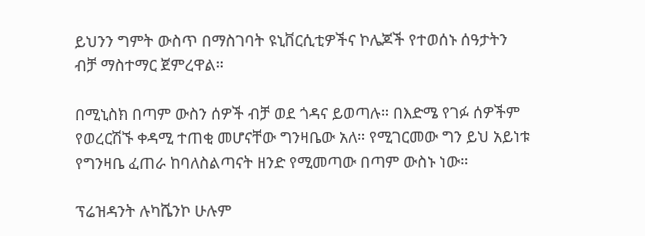ይህንን ግምት ውስጥ በማስገባት ዩኒቨርሲቲዎችና ኮሌጆች የተወሰኑ ሰዓታትን ብቻ ማስተማር ጀምረዋል።

በሚኒስክ በጣም ውስን ሰዎች ብቻ ወደ ጎዳና ይወጣሉ። በእድሜ የገፉ ሰዎችም የወረርሽኙ ቀዳሚ ተጠቂ መሆናቸው ግንዛቤው አለ። የሚገርመው ግን ይህ አይነቱ የግንዛቤ ፈጠራ ከባለስልጣናት ዘንድ የሚመጣው በጣም ውስኑ ነው።

ፕሬዝዳንት ሉካሼንኮ ሁሉም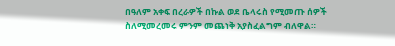በዓለም አቀፍ በረራዎች በኩል ወደ ቤላሩስ የሚመጡ ሰዎች ስለሚመረመሩ ምንም መጨነቅ አያስፈልግም ብለዋል።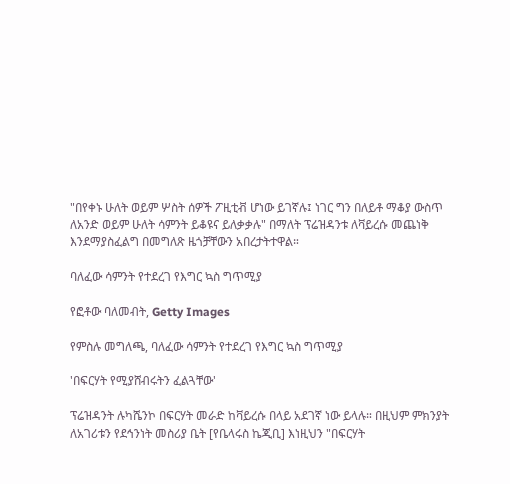"በየቀኑ ሁለት ወይም ሦስት ሰዎች ፖዚቲቭ ሆነው ይገኛሉ፤ ነገር ግን በለይቶ ማቆያ ውስጥ ለአንድ ወይም ሁለት ሳምንት ይቆዩና ይለቃቃሉ" በማለት ፕሬዝዳንቱ ለቫይረሱ መጨነቅ እንደማያስፈልግ በመግለጽ ዜጎቻቸውን አበረታትተዋል።

ባለፈው ሳምንት የተደረገ የእግር ኳስ ግጥሚያ

የፎቶው ባለመብት, Getty Images

የምስሉ መግለጫ, ባለፈው ሳምንት የተደረገ የእግር ኳስ ግጥሚያ

'በፍርሃት የሚያሸብሩትን ፈልጓቸው'

ፕሬዝዳንት ሉካሼንኮ በፍርሃት መራድ ከቫይረሱ በላይ አደገኛ ነው ይላሉ። በዚህም ምክንያት ለአገሪቱን የደኅንነት መስሪያ ቤት [የቤላሩስ ኬጂቢ] እነዚህን "በፍርሃት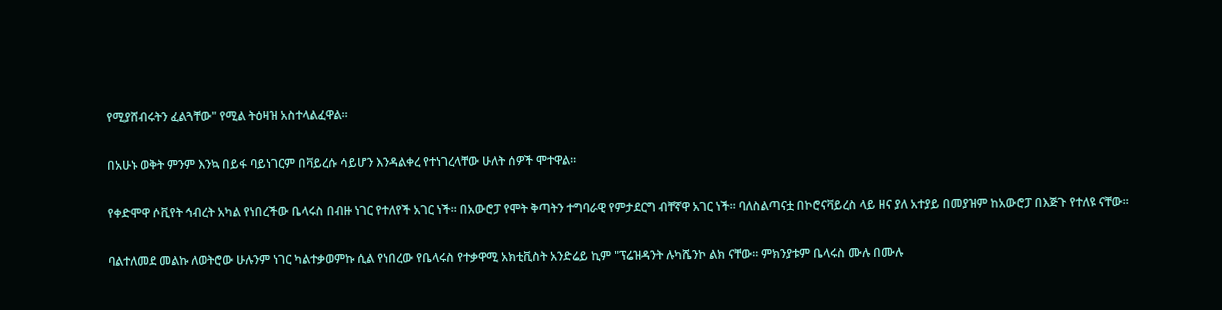የሚያሸብሩትን ፈልጓቸው" የሚል ትዕዛዝ አስተላልፈዋል።

በአሁኑ ወቅት ምንም እንኳ በይፋ ባይነገርም በቫይረሱ ሳይሆን እንዳልቀረ የተነገረላቸው ሁለት ሰዎች ሞተዋል።

የቀድሞዋ ሶቪየት ኅብረት አካል የነበረችው ቤላሩስ በብዙ ነገር የተለየች አገር ነች። በአውሮፓ የሞት ቅጣትን ተግባራዊ የምታደርግ ብቸኛዋ አገር ነች። ባለስልጣናቷ በኮሮናቫይረስ ላይ ዘና ያለ አተያይ በመያዝም ከአውሮፓ በእጅጉ የተለዩ ናቸው።

ባልተለመደ መልኩ ለወትሮው ሁሉንም ነገር ካልተቃወምኩ ሲል የነበረው የቤላሩስ የተቃዋሚ አክቲቪስት አንድሬይ ኪም "ፕሬዝዳንት ሉካሼንኮ ልክ ናቸው። ምክንያቱም ቤላሩስ ሙሉ በሙሉ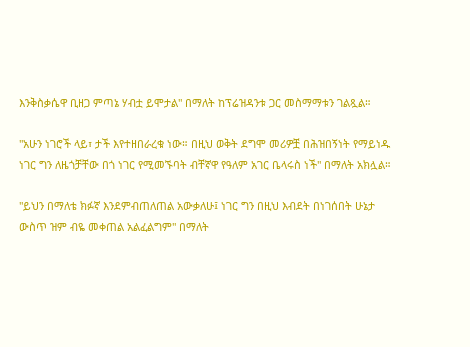እንቅስቃሴዋ ቢዘጋ ምጣኔ ሃብቷ ይሞታል" በማለት ከፕሬዝዳንቱ ጋር መስማማቱን ገልጿል።

"አሁን ነገሮች ላይ፣ ታች እየተዘበራረቁ ነው። በዚህ ወቅት ደግሞ መሪዎቿ በሕዝበኝነት የማይነዱ ነገር ግን ለዜጎቻቸው በጎ ነገር የሚመኙባት ብቸኛዋ የዓለም አገር ቤላሩስ ነች" በማለት አክሏል።

"ይህን በማለቴ ክፉኛ እንደምብጠለጠል አውቃለሁ፤ ነገር ግን በዚህ እብደት በነገሰበት ሁኔታ ውስጥ ዝም ብዬ መቀጠል አልፈልግም" በማለት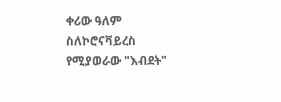ቀሪው ዓለም ስለኮሮናቫይረስ የሚያወራው "እብደት"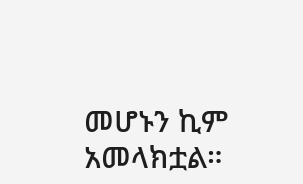መሆኑን ኪም አመላክቷል።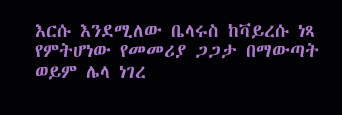እርሱ እንደሚለው ቤላሩስ ከቫይረሱ ነጻ የምትሆነው የመመሪያ ጋጋታ በማውጣት ወይም ሌላ ነገረ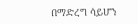በማድረግ ሳይሆን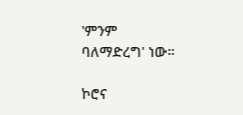'ምንም ባለማድረግ' ነው።

ኮሮና